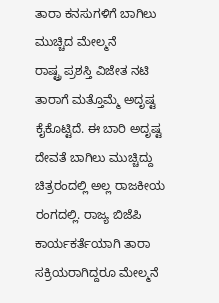ತಾರಾ ಕನಸುಗಳಿಗೆ ಬಾಗಿಲು ಮುಚ್ಚಿದ ಮೇಲ್ಮನೆ
ರಾಷ್ಟ್ರ ಪ್ರಶಸ್ತಿ ವಿಜೇತ ನಟಿ ತಾರಾಗೆ ಮತ್ತೊಮ್ಮೆ ಅದೃಷ್ಟ ಕೈಕೊಟ್ಟಿದೆ. ಈ ಬಾರಿ ಅದೃಷ್ಟ ದೇವತೆ ಬಾಗಿಲು ಮುಚ್ಚಿದ್ದು ಚಿತ್ರರಂದಲ್ಲಿ ಅಲ್ಲ ರಾಜಕೀಯ ರಂಗದಲ್ಲಿ. ರಾಜ್ಯ ಬಿಜೆಪಿ ಕಾರ್ಯಕರ್ತೆಯಾಗಿ ತಾರಾ ಸಕ್ರಿಯರಾಗಿದ್ದರೂ ಮೇಲ್ಮನೆ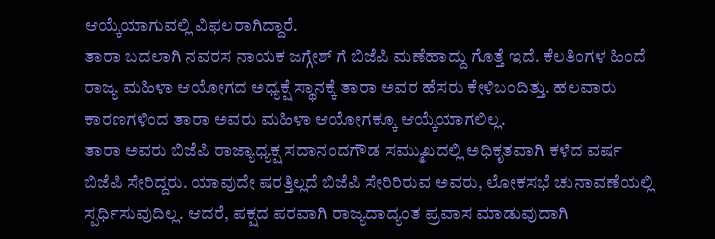ಆಯ್ಕೆಯಾಗುವಲ್ಲಿ ವಿಫಲರಾಗಿದ್ದಾರೆ.
ತಾರಾ ಬದಲಾಗಿ ನವರಸ ನಾಯಕ ಜಗ್ಗೇಶ್ ಗೆ ಬಿಜೆಪಿ ಮಣೆಹಾದ್ದು ಗೊತ್ತೆ ಇದೆ. ಕೆಲತಿಂಗಳ ಹಿಂದೆ ರಾಜ್ಯ ಮಹಿಳಾ ಆಯೋಗದ ಅಧ್ಯಕ್ಷೆ ಸ್ಥಾನಕ್ಕೆ ತಾರಾ ಅವರ ಹೆಸರು ಕೇಳಿಬಂದಿತ್ತು. ಹಲವಾರು ಕಾರಣಗಳಿಂದ ತಾರಾ ಅವರು ಮಹಿಳಾ ಆಯೋಗಕ್ಕೂ ಆಯ್ಕೆಯಾಗಲಿಲ್ಲ.
ತಾರಾ ಅವರು ಬಿಜೆಪಿ ರಾಜ್ಯಾಧ್ಯಕ್ಷ ಸದಾನಂದಗೌಡ ಸಮ್ಮುಖದಲ್ಲಿ ಅಧಿಕೃತವಾಗಿ ಕಳೆದ ವರ್ಷ ಬಿಜೆಪಿ ಸೇರಿದ್ದರು. ಯಾವುದೇ ಷರತ್ತಿಲ್ಲದೆ ಬಿಜೆಪಿ ಸೇರಿರಿರುವ ಅವರು, ಲೋಕಸಭೆ ಚುನಾವಣೆಯಲ್ಲಿ ಸ್ಪರ್ಧಿಸುವುದಿಲ್ಲ. ಆದರೆ, ಪಕ್ಷದ ಪರವಾಗಿ ರಾಜ್ಯದಾದ್ಯಂತ ಪ್ರವಾಸ ಮಾಡುವುದಾಗಿ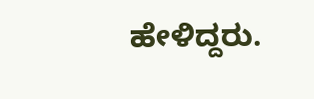ಹೇಳಿದ್ದರು.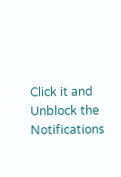Click it and Unblock the Notifications